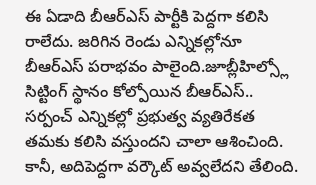ఈ ఏడాది బీఆర్ఎస్ పార్టీకి పెద్దగా కలిసి రాలేదు. జరిగిన రెండు ఎన్నికల్లోనూ బీఆర్ఎస్ పరాభవం పాలైంది.జూబ్లీహిల్స్లో సిట్టింగ్ స్థానం కోల్పోయిన బీఆర్ఎస్.. సర్పంచ్ ఎన్నికల్లో ప్రభుత్వ వ్యతిరేకత తమకు కలిసి వస్తుందని చాలా ఆశించింది. కానీ, అదిపెద్దగా వర్కౌట్ అవ్వలేదని తేలింది.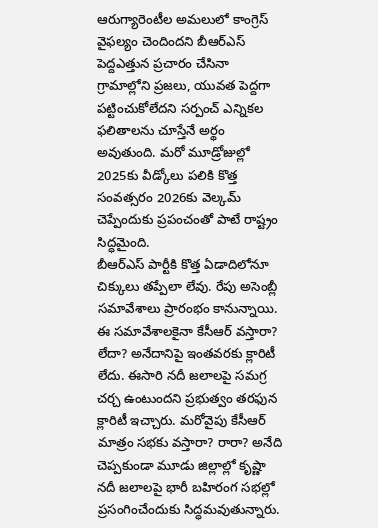ఆరుగ్యారెంటీల అమలులో కాంగ్రెస్ వైఫల్యం చెందిందని బీఆర్ఎస్ పెద్దఎత్తున ప్రచారం చేసినా గ్రామాల్లోని ప్రజలు, యువత పెద్దగా పట్టించుకోలేదని సర్పంచ్ ఎన్నికల ఫలితాలను చూస్తేనే అర్థం అవుతుంది. మరో మూడ్రోజుల్లో 2025కు వీడ్కోలు పలికి కొత్త సంవత్సరం 2026కు వెల్కమ్ చెప్పేందుకు ప్రపంచంతో పాటే రాష్ట్రం సిద్ధమైంది.
బీఆర్ఎస్ పార్టీకి కొత్త ఏడాదిలోనూ చిక్కులు తప్పేలా లేవు. రేపు అసెంబ్లీ సమావేశాలు ప్రారంభం కానున్నాయి. ఈ సమావేశాలకైనా కేసీఆర్ వస్తారా? లేదా? అనేదానిపై ఇంతవరకు క్లారిటీ లేదు. ఈసారి నదీ జలాలపై సమగ్ర చర్చ ఉంటుందని ప్రభుత్వం తరఫున క్లారిటీ ఇచ్చారు. మరోవైపు కేసీఆర్ మాత్రం సభకు వస్తారా? రారా? అనేది చెప్పకుండా మూడు జిల్లాల్లో కృష్ణా నదీ జలాలపై భారీ బహిరంగ సభల్లో ప్రసంగించేందుకు సిద్ధమవుతున్నారు.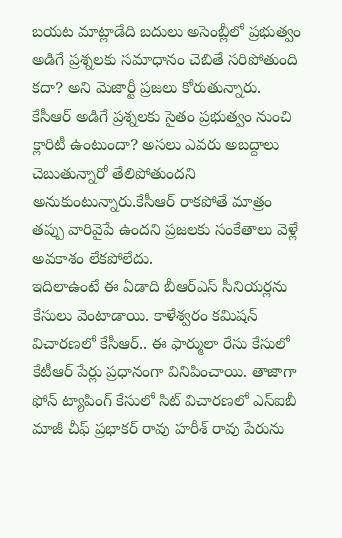బయట మాట్లాడేది బదులు అసెంబ్లీలో ప్రభుత్వం అడిగే ప్రశ్నలకు సమాధానం చెబితే సరిపోతుంది కదా? అని మెజార్టీ ప్రజలు కోరుతున్నారు. కేసీఆర్ అడిగే ప్రశ్నలకు సైతం ప్రభుత్వం నుంచి క్లారిటీ ఉంటుందా? అసలు ఎవరు అబద్దాలు చెబుతున్నారో తేలిపోతుందని అనుకుంటున్నారు.కేసీఆర్ రాకపోతే మాత్రం తప్పు వారివైపే ఉందని ప్రజలకు సంకేతాలు వెళ్లే అవకాశం లేకపోలేదు.
ఇదిలాఉంటే ఈ ఏడాది బీఆర్ఎస్ సీనియర్లను కేసులు వెంటాడాయి. కాళేశ్వరం కమిషన్ విచారణలో కేసీఆర్.. ఈ ఫార్ములా రేసు కేసులో కేటీఆర్ పేర్లు ప్రధానంగా వినిపించాయి. తాజాగా ఫోన్ ట్యాపింగ్ కేసులో సిట్ విచారణలో ఎస్ఐబీ మాజీ చీఫ్ ప్రభాకర్ రావు హరీశ్ రావు పేరును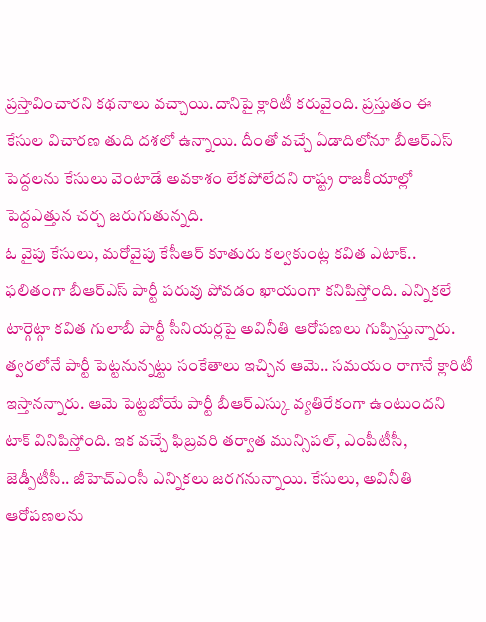ప్రస్తావించారని కథనాలు వచ్చాయి.దానిపై క్లారిటీ కరువైంది. ప్రస్తుతం ఈ కేసుల విచారణ తుది దశలో ఉన్నాయి. దీంతో వచ్చే ఏడాదిలోనూ బీఆర్ఎస్ పెద్దలను కేసులు వెంటాడే అవకాశం లేకపోలేదని రాష్ట్ర రాజకీయాల్లో పెద్దఎత్తున చర్చ జరుగుతున్నది.
ఓ వైపు కేసులు, మరోవైపు కేసీఆర్ కూతురు కల్వకుంట్ల కవిత ఎటాక్.. ఫలితంగా బీఆర్ఎస్ పార్టీ పరువు పోవడం ఖాయంగా కనిపిస్తోంది. ఎన్నికలే టార్గెట్గా కవిత గులాబీ పార్టీ సీనియర్లపై అవినీతి ఆరోపణలు గుప్పిస్తున్నారు. త్వరలోనే పార్టీ పెట్టనున్నట్టు సంకేతాలు ఇచ్చిన ఆమె.. సమయం రాగానే క్లారిటీ ఇస్తానన్నారు. ఆమె పెట్టబోయే పార్టీ బీఆర్ఎస్కు వ్యతిరేకంగా ఉంటుందని టాక్ వినిపిస్తోంది. ఇక వచ్చే ఫిబ్రవరి తర్వాత మున్సిపల్, ఎంపీటీసీ, జెడ్పీటీసీ.. జీహెచ్ఎంసీ ఎన్నికలు జరగనున్నాయి. కేసులు, అవినీతి ఆరోపణలను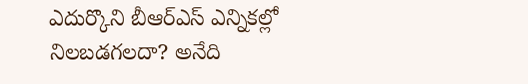ఎదుర్కొని బీఆర్ఎస్ ఎన్నికల్లో నిలబడగలదా? అనేది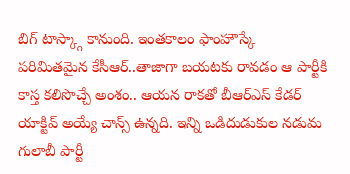బిగ్ టాస్క్గా కానుంది. ఇంతకాలం ఫాంహౌస్కే పరిమితమైన కేసీఆర్..తాజాగా బయటకు రావడం ఆ పార్టీకి కాస్త కలిసొచ్చే అంశం.. ఆయన రాకతో బీఆర్ఎస్ కేడర్ యాక్టివ్ అయ్యే చాన్స్ ఉన్నది. ఇన్ని ఒడిదుడుకుల నడుమ గులాబీ పార్టీ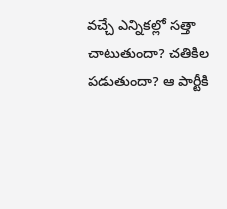వచ్చే ఎన్నికల్లో సత్తా చాటుతుందా? చతికిల పడుతుందా? ఆ పార్టీకి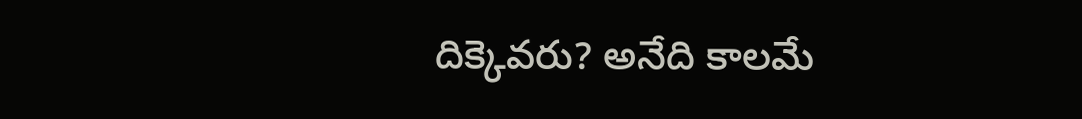దిక్కెవరు? అనేది కాలమే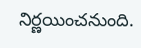నిర్ణయించనుంది.